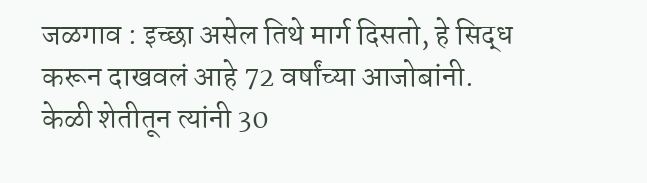जळगाव : इच्छा असेल तिथे मार्ग दिसतो, हे सिद्ध करून दाखवलं आहे 72 वर्षांच्या आजोबांनी. केळी शेतीतून त्यांनी 30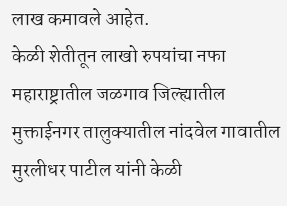लाख कमावले आहेत.
केळी शेतीतून लाखो रुपयांचा नफा
महाराष्ट्रातील जळगाव जिल्ह्यातील मुक्ताईनगर तालुक्यातील नांदवेल गावातील मुरलीधर पाटील यांनी केळी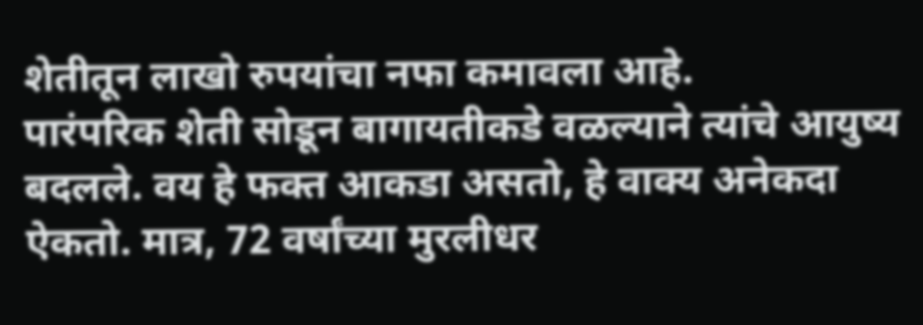शेतीतून लाखो रुपयांचा नफा कमावला आहे.
पारंपरिक शेती सोडून बागायतीकडे वळल्याने त्यांचे आयुष्य बदलले. वय हे फक्त आकडा असतो, हे वाक्य अनेकदा ऐकतो. मात्र, 72 वर्षांच्या मुरलीधर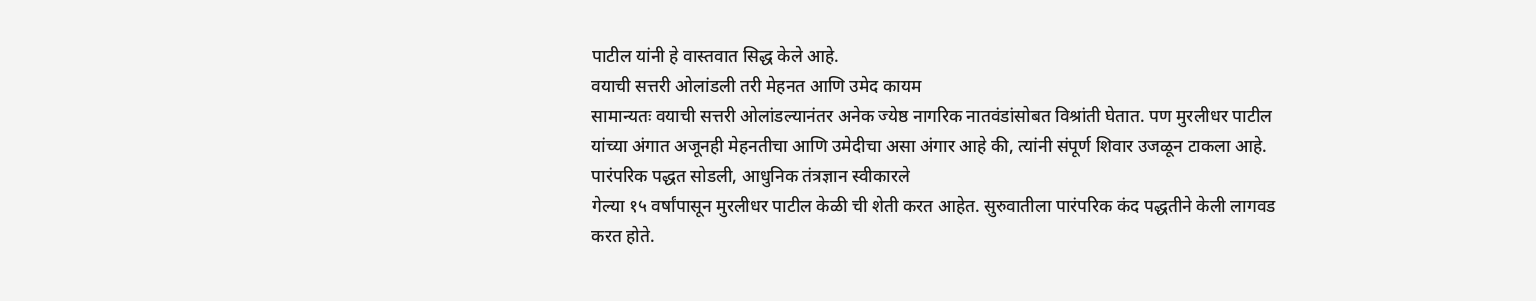पाटील यांनी हे वास्तवात सिद्ध केले आहे.
वयाची सत्तरी ओलांडली तरी मेहनत आणि उमेद कायम
सामान्यतः वयाची सत्तरी ओलांडल्यानंतर अनेक ज्येष्ठ नागरिक नातवंडांसोबत विश्रांती घेतात. पण मुरलीधर पाटील यांच्या अंगात अजूनही मेहनतीचा आणि उमेदीचा असा अंगार आहे की, त्यांनी संपूर्ण शिवार उजळून टाकला आहे.
पारंपरिक पद्धत सोडली, आधुनिक तंत्रज्ञान स्वीकारले
गेल्या १५ वर्षांपासून मुरलीधर पाटील केळी ची शेती करत आहेत. सुरुवातीला पारंपरिक कंद पद्धतीने केली लागवड करत होते.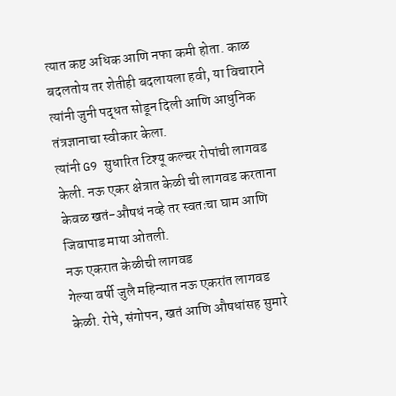त्यात कष्ट अधिक आणि नफा कमी होता. काळ बदलतोय तर शेतीही बदलायला हवी, या विचाराने त्यांनी जुनी पद्धत सोडून दिली आणि आधुनिक तंत्रज्ञानाचा स्वीकार केला.
त्यांनी G9 सुधारित टिश्यू कल्चर रोपांची लागवड केली. नऊ एकर क्षेत्रात केळी ची लागवड करताना केवळ खतं-औषधं नव्हे तर स्वतःचा घाम आणि जिवापाड माया ओतली.
नऊ एकरात केळीची लागवड
गेल्या वर्षी जुलै महिन्यात नऊ एकरांत लागवड केळी. रोपे, संगोपन, खतं आणि औषधांसह सुमारे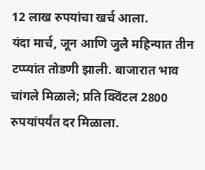12 लाख रुपयांचा खर्च आला.
यंदा मार्च, जून आणि जुलै महिन्यात तीन टप्प्यांत तोडणी झाली. बाजारात भाव चांगले मिळाले; प्रति क्विंटल 2800 रुपयांपर्यंत दर मिळाला.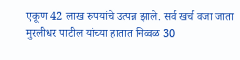एकूण 42 लाख रुपयांचे उत्पन्न झाले. सर्व खर्च वजा जाता मुरलीधर पाटील यांच्या हातात निव्वळ 30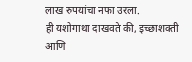लाख रुपयांचा नफा उरला.
ही यशोगाथा दाखवते की, इच्छाशक्ती आणि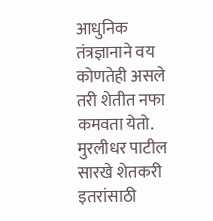आधुनिक तंत्रज्ञानाने वय कोणतेही असले तरी शेतीत नफा कमवता येतो. मुरलीधर पाटील सारखे शेतकरी इतरांसाठी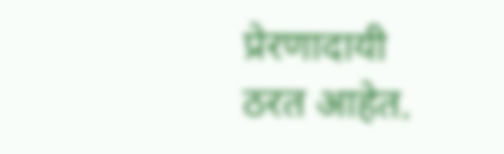प्रेरणादायी ठरत आहेत.